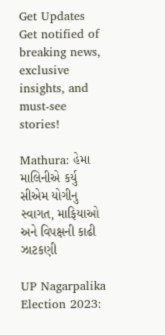Get Updates
Get notified of breaking news, exclusive insights, and must-see stories!

Mathura: હેમા માલિનીએ કર્યુ સીએમ યોગીનુ સ્વાગત, માફિયાઓ અને વિપક્ષની કાઢી ઝાટકણી

UP Nagarpalika Election 2023: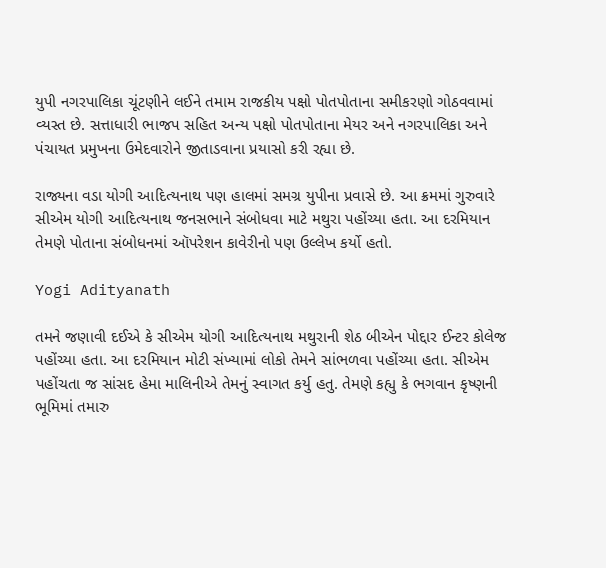યુપી નગરપાલિકા ચૂંટણીને લઈને તમામ રાજકીય પક્ષો પોતપોતાના સમીકરણો ગોઠવવામાં વ્યસ્ત છે. સત્તાધારી ભાજપ સહિત અન્ય પક્ષો પોતપોતાના મેયર અને નગરપાલિકા અને પંચાયત પ્રમુખના ઉમેદવારોને જીતાડવાના પ્રયાસો કરી રહ્યા છે.

રાજ્યના વડા યોગી આદિત્યનાથ પણ હાલમાં સમગ્ર યુપીના પ્રવાસે છે. આ ક્રમમાં ગુરુવારે સીએમ યોગી આદિત્યનાથ જનસભાને સંબોધવા માટે મથુરા પહોંચ્યા હતા. આ દરમિયાન તેમણે પોતાના સંબોધનમાં ઑપરેશન કાવેરીનો પણ ઉલ્લેખ કર્યો હતો.

Yogi Adityanath

તમને જણાવી દઈએ કે સીએમ યોગી આદિત્યનાથ મથુરાની શેઠ બીએન પોદ્દાર ઈન્ટર કોલેજ પહોંચ્યા હતા. આ દરમિયાન મોટી સંખ્યામાં લોકો તેમને સાંભળવા પહોંચ્યા હતા. સીએમ પહોંચતા જ સાંસદ હેમા માલિનીએ તેમનું સ્વાગત કર્યુ હતુ. તેમણે કહ્યુ કે ભગવાન કૃષ્ણની ભૂમિમાં તમારુ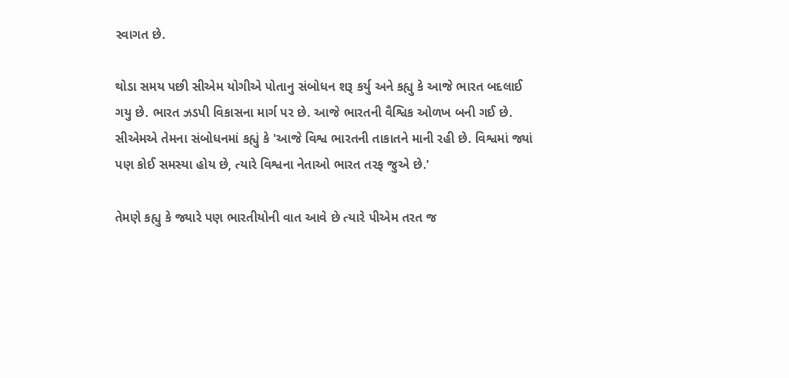સ્વાગત છે.

થોડા સમય પછી સીએમ યોગીએ પોતાનુ સંબોધન શરૂ કર્યુ અને કહ્યુ કે આજે ભારત બદલાઈ ગયુ છે. ભારત ઝડપી વિકાસના માર્ગ પર છે. આજે ભારતની વૈશ્વિક ઓળખ બની ગઈ છે. સીએમએ તેમના સંબોધનમાં કહ્યું કે 'આજે વિશ્વ ભારતની તાકાતને માની રહી છે. વિશ્વમાં જ્યાં પણ કોઈ સમસ્યા હોય છે, ત્યારે વિશ્વના નેતાઓ ભારત તરફ જુએ છે.'

તેમણે કહ્યુ કે જ્યારે પણ ભારતીયોની વાત આવે છે ત્યારે પીએમ તરત જ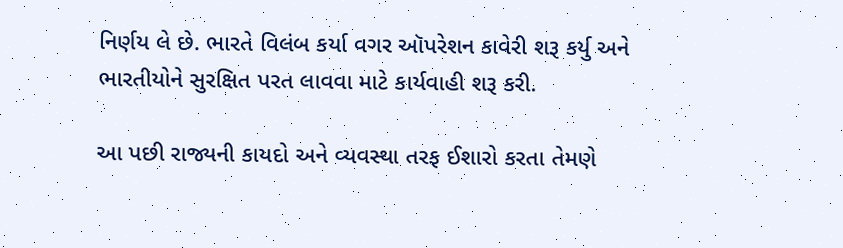નિર્ણય લે છે. ભારતે વિલંબ કર્યા વગર ઑપરેશન કાવેરી શરૂ કર્યુ અને ભારતીયોને સુરક્ષિત પરત લાવવા માટે કાર્યવાહી શરૂ કરી.

આ પછી રાજ્યની કાયદો અને વ્યવસ્થા તરફ ઈશારો કરતા તેમણે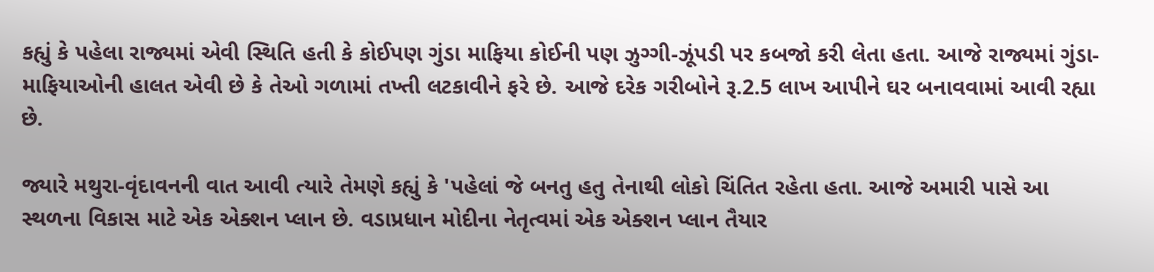કહ્યું કે પહેલા રાજ્યમાં એવી સ્થિતિ હતી કે કોઈપણ ગુંડા માફિયા કોઈની પણ ઝુગ્ગી-ઝૂંપડી પર કબજો કરી લેતા હતા. આજે રાજ્યમાં ગુંડા-માફિયાઓની હાલત એવી છે કે તેઓ ગળામાં તખ્તી લટકાવીને ફરે છે. આજે દરેક ગરીબોને રૂ.2.5 લાખ આપીને ઘર બનાવવામાં આવી રહ્યા છે.

જ્યારે મથુરા-વૃંદાવનની વાત આવી ત્યારે તેમણે કહ્યું કે 'પહેલાં જે બનતુ હતુ તેનાથી લોકો ચિંતિત રહેતા હતા. આજે અમારી પાસે આ સ્થળના વિકાસ માટે એક એક્શન પ્લાન છે. વડાપ્રધાન મોદીના નેતૃત્વમાં એક એક્શન પ્લાન તૈયાર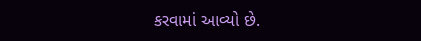કરવામાં આવ્યો છે.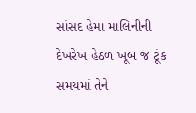સાંસદ હેમા માલિનીની દેખરેખ હેઠળ ખૂબ જ ટૂંક સમયમાં તેને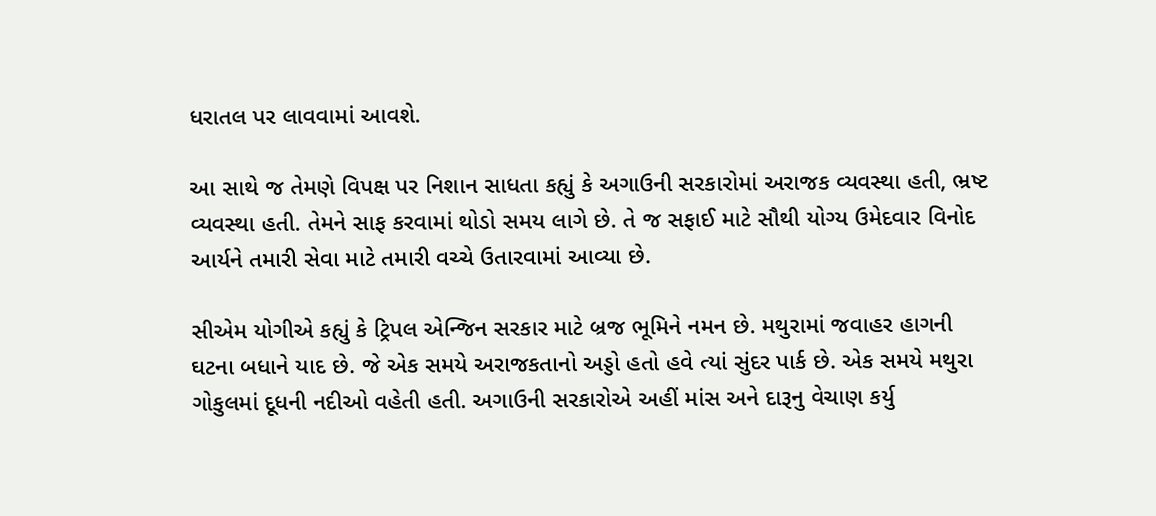ધરાતલ પર લાવવામાં આવશે.

આ સાથે જ તેમણે વિપક્ષ પર નિશાન સાધતા કહ્યું કે અગાઉની સરકારોમાં અરાજક વ્યવસ્થા હતી, ભ્રષ્ટ વ્યવસ્થા હતી. તેમને સાફ કરવામાં થોડો સમય લાગે છે. તે જ સફાઈ માટે સૌથી યોગ્ય ઉમેદવાર વિનોદ આર્યને તમારી સેવા માટે તમારી વચ્ચે ઉતારવામાં આવ્યા છે.

સીએમ યોગીએ કહ્યું કે ટ્રિપલ એન્જિન સરકાર માટે બ્રજ ભૂમિને નમન છે. મથુરામાં જવાહર હાગની ઘટના બધાને યાદ છે. જે એક સમયે અરાજકતાનો અડ્ડો હતો હવે ત્યાં સુંદર પાર્ક છે. એક સમયે મથુરા ગોકુલમાં દૂધની નદીઓ વહેતી હતી. અગાઉની સરકારોએ અહીં માંસ અને દારૂનુ વેચાણ કર્યુ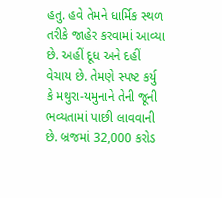હતુ. હવે તેમને ધાર્મિક સ્થળ તરીકે જાહેર કરવામાં આવ્યા છે. અહીં દૂધ અને દહીં વેચાય છે. તેમણે સ્પષ્ટ કર્યુ કે મથુરા-યમુનાને તેની જૂની ભવ્યતામાં પાછી લાવવાની છે. બ્રજમાં 32,000 કરોડ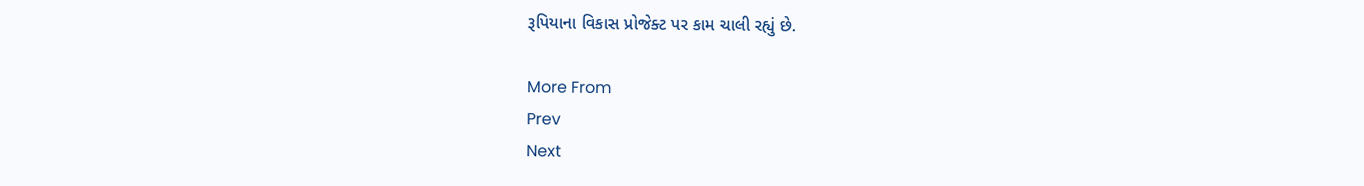રૂપિયાના વિકાસ પ્રોજેક્ટ પર કામ ચાલી રહ્યું છે.

More From
Prev
Next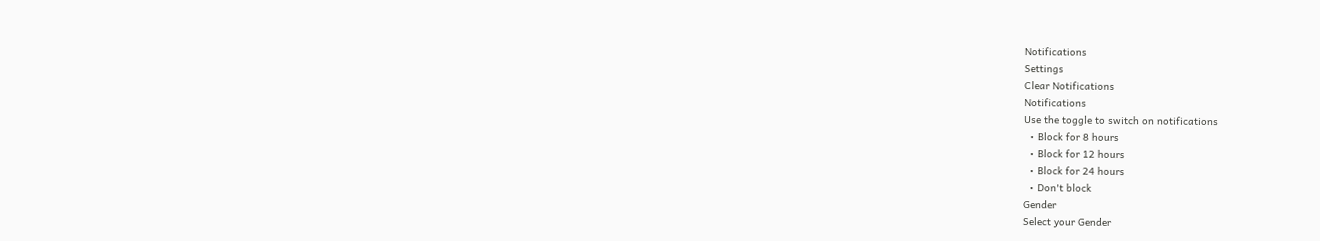Notifications
Settings
Clear Notifications
Notifications
Use the toggle to switch on notifications
  • Block for 8 hours
  • Block for 12 hours
  • Block for 24 hours
  • Don't block
Gender
Select your Gender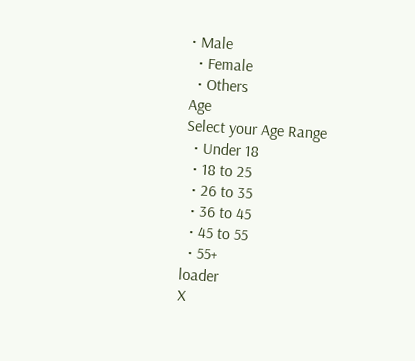• Male
  • Female
  • Others
Age
Select your Age Range
  • Under 18
  • 18 to 25
  • 26 to 35
  • 36 to 45
  • 45 to 55
  • 55+
loader
X